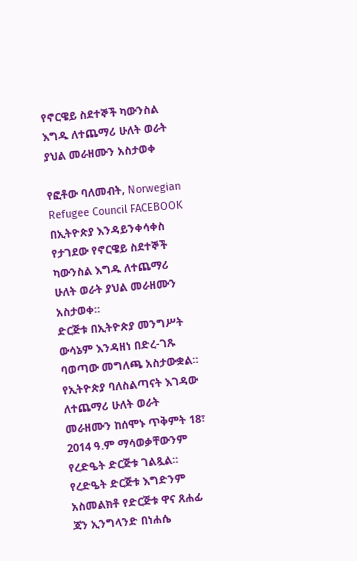የኖርዌይ ስደተኞች ካውንስል እግዱ ለተጨማሪ ሁለት ወራት ያህል መራዘሙን አስታወቀ

የፎቶው ባለመብት, Norwegian Refugee Council FACEBOOK
በኢትዮጵያ እንዳይንቀሳቀስ የታገደው የኖርዌይ ስደተኞች ካውንስል እግዱ ለተጨማሪ ሁለት ወራት ያህል መራዘሙን አስታወቀ።
ድርጅቱ በኢትዮጵያ መንግሥት ውሳኔም እንዳዘነ በድረ-ገጹ ባወጣው መግለጫ አስታውቋል።
የኢትዮጵያ ባለስልጣናት እገዳው ለተጨማሪ ሁለት ወራት መራዘሙን ከሰሞኑ ጥቅምት 18፣ 2014 ዓ.ም ማሳወቃቸውንም የረድዔት ድርጅቱ ገልጿል።
የረድዔት ድርጅቱ እግድንም አስመልክቶ የድርጅቱ ዋና ጸሐፊ ጃን ኢንግላንድ በነሐሴ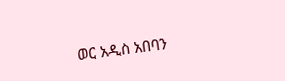ወር አዲስ አበባን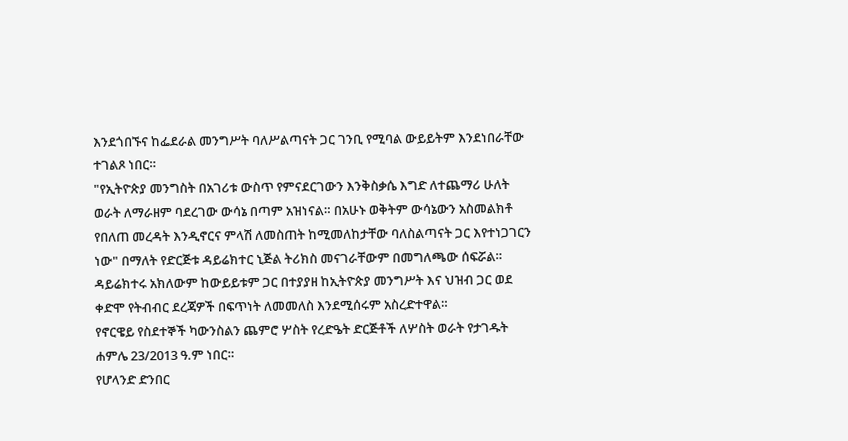እንደጎበኙና ከፌደራል መንግሥት ባለሥልጣናት ጋር ገንቢ የሚባል ውይይትም እንደነበራቸው ተገልጾ ነበር።
"የኢትዮጵያ መንግስት በአገሪቱ ውስጥ የምናደርገውን እንቅስቃሴ እግድ ለተጨማሪ ሁለት ወራት ለማራዘም ባደረገው ውሳኔ በጣም አዝነናል። በአሁኑ ወቅትም ውሳኔውን አስመልክቶ የበለጠ መረዳት እንዲኖርና ምላሽ ለመስጠት ከሚመለከታቸው ባለስልጣናት ጋር እየተነጋገርን ነው" በማለት የድርጅቱ ዳይሬክተር ኒጅል ትሪክስ መናገራቸውም በመግለጫው ሰፍሯል።
ዳይሬክተሩ አክለውም ከውይይቱም ጋር በተያያዘ ከኢትዮጵያ መንግሥት እና ህዝብ ጋር ወደ ቀድሞ የትብብር ደረጃዎች በፍጥነት ለመመለስ እንደሚሰሩም አስረድተዋል።
የኖርዌይ የስደተኞች ካውንስልን ጨምሮ ሦስት የረድዔት ድርጅቶች ለሦስት ወራት የታገዱት ሐምሌ 23/2013 ዓ.ም ነበር።
የሆላንድ ድንበር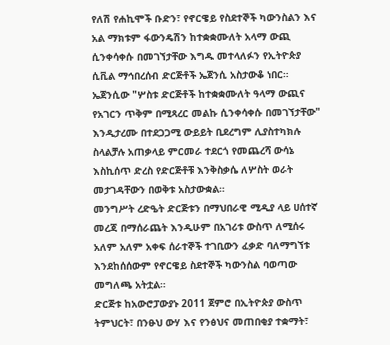የለሽ የሐኪሞች ቡድን፣ የኖርዌይ የስደተኞች ካውንስልን እና አል ማክቱም ፋውንዴሽን ከተቋቋሙለት አላማ ውጪ ሲንቀሳቀሱ በመገኘታቸው እግዱ መተላለፉን የኢትዮጵያ ሲቪል ማኅበረሰብ ድርጅቶች ኤጀንሲ አስታውቆ ነበር።
ኤጀንሲው "ሦስቱ ድርጅቶች ከተቋቋሙለት ዓላማ ውጪና የአገርን ጥቅም በሚጻረር መልኩ ሲንቀሳቀሱ በመገኘታቸው" እንዲታረሙ በተደጋጋሚ ውይይት ቢደረግም ሊያስተካክሉ ስላልቻሉ አጠቃላይ ምርመራ ተደርጎ የመጨረሻ ውሳኔ እስኪሰጥ ድረስ የድርጅቶቹ እንቅስቃሴ ለሦስት ወራት መታገዳቸውን በወቅቱ አስታውቋል።
መንግሥት ረድዔት ድርጅቱን በማህበራዊ ሚዲያ ላይ ሀሰተኛ መረጃ በማሰራጨት እንዲሁም በአገሪቱ ውስጥ ለሚሰሩ አለም አለም አቀፍ ሰራተኞች ተገቢውን ፈቃድ ባለማግኘቱ እንደከሰሰውም የኖርዌይ ስደተኞች ካውንስል ባወጣው መግለጫ አትቷል።
ድርጅቱ ከአውሮፓውያኑ 2011 ጀምሮ በኢትዮጵያ ውስጥ ትምህርት፣ በንፁህ ውሃ እና የንፅህና መጠበቂያ ተቋማት፣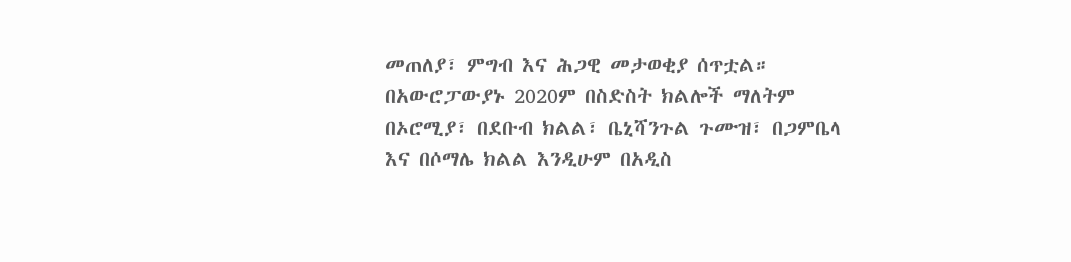መጠለያ፣ ምግብ እና ሕጋዊ መታወቂያ ሰጥቷል።
በአውሮፓውያኑ 2020ም በስድስት ክልሎች ማለትም በኦሮሚያ፣ በደቡብ ክልል፣ ቤኒሻንጉል ጉሙዝ፣ በጋምቤላ እና በሶማሌ ክልል እንዲሁም በአዲስ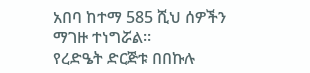አበባ ከተማ 585 ሺህ ሰዎችን ማገዙ ተነግሯል።
የረድዔት ድርጅቱ በበኩሉ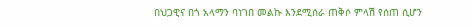በህጋዊና በጎ አላማን ባነገበ መልኩ እንደሚሰራ ጠቅሶ ምላሽ የሰጠ ሲሆን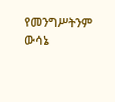የመንግሥትንም ውሳኔ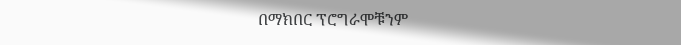በማክበር ፕሮግራሞቹንም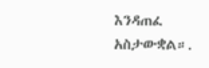እንዳጠፈ አስታውቋል።.